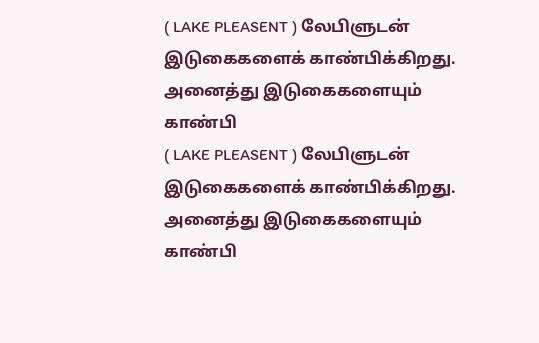( LAKE PLEASENT ) லேபிளுடன் இடுகைகளைக் காண்பிக்கிறது. அனைத்து இடுகைகளையும் காண்பி
( LAKE PLEASENT ) லேபிளுடன் இடுகைகளைக் காண்பிக்கிறது. அனைத்து இடுகைகளையும் காண்பி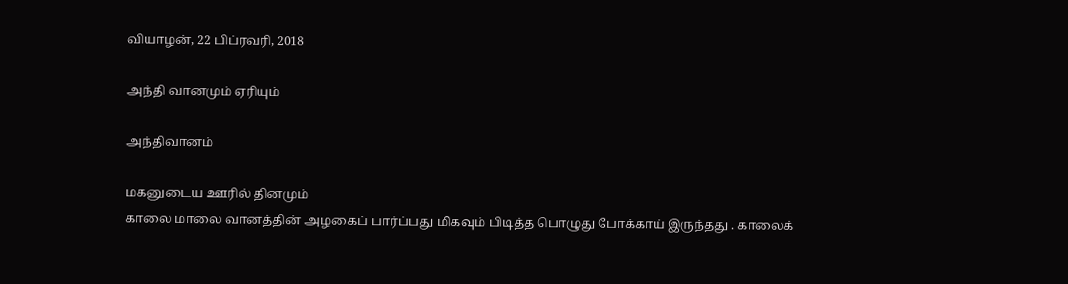வியாழன், 22 பிப்ரவரி, 2018

அந்தி வானமும் ஏரியும்

அந்திவானம்

மகனுடைய ஊரில் தினமும்
காலை மாலை வானத்தின் அழகைப் பார்ப்பது மிகவும் பிடித்த பொழுது போக்காய் இருந்தது . காலைக்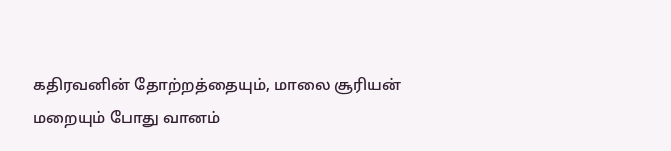கதிரவனின் தோற்றத்தையும், மாலை சூரியன் மறையும் போது வானம்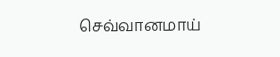செவ்வானமாய்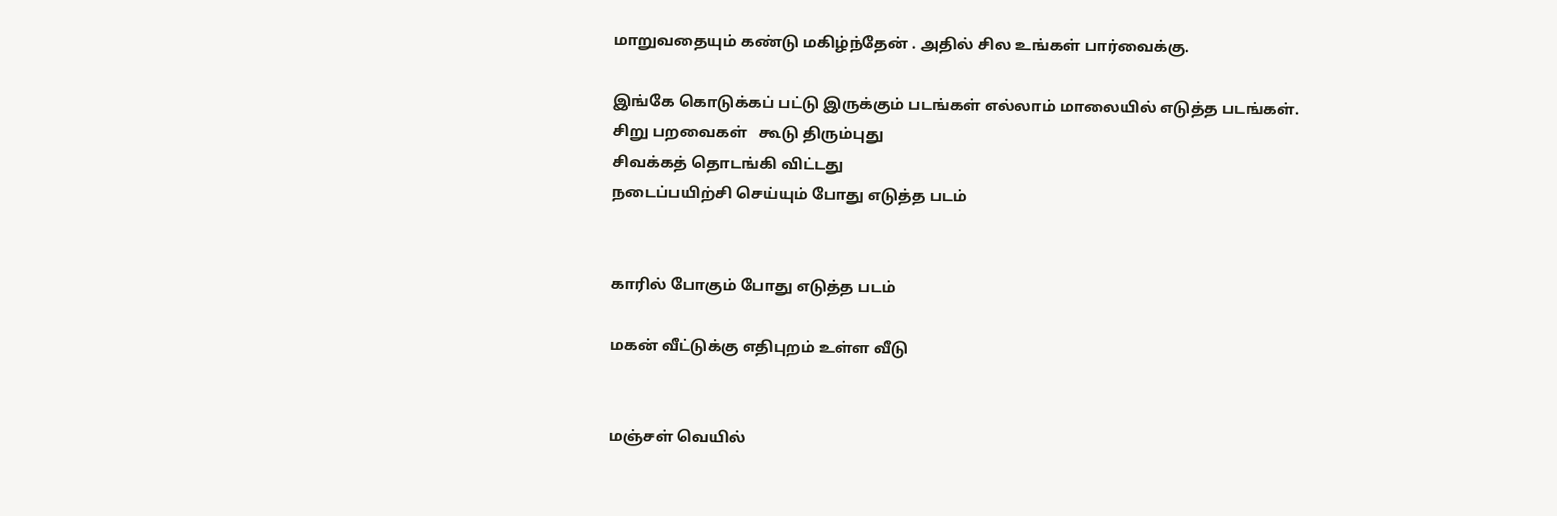மாறுவதையும் கண்டு மகிழ்ந்தேன் . அதில் சில உங்கள் பார்வைக்கு.

இங்கே கொடுக்கப் பட்டு இருக்கும் படங்கள் எல்லாம் மாலையில் எடுத்த படங்கள்.
சிறு பறவைகள்   கூடு திரும்புது
சிவக்கத் தொடங்கி விட்டது
நடைப்பயிற்சி செய்யும் போது எடுத்த படம்


காரில் போகும் போது எடுத்த படம்

மகன் வீட்டுக்கு எதிபுறம் உள்ள வீடு


மஞ்சள் வெயில்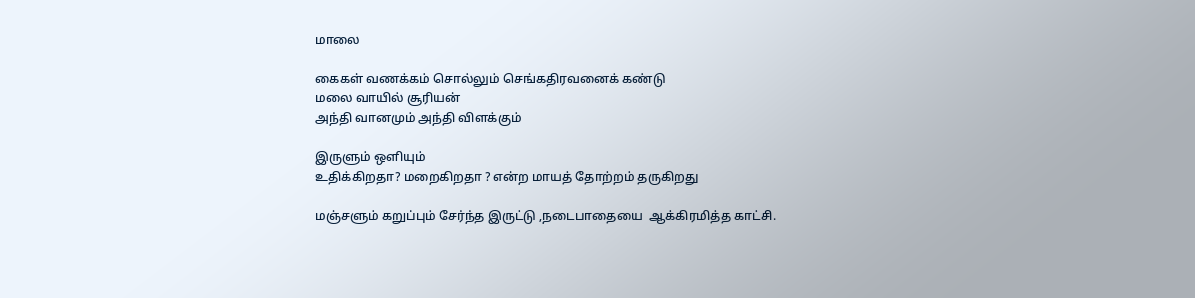மாலை

கைகள் வணக்கம் சொல்லும் செங்கதிரவனைக் கண்டு
மலை வாயில் சூரியன்
அந்தி வானமும் அந்தி விளக்கும்

இருளும் ஒளியும்
உதிக்கிறதா? மறைகிறதா ? என்ற மாயத் தோற்றம் தருகிறது

மஞ்சளும் கறுப்பும் சேர்ந்த இருட்டு ,நடைபாதையை  ஆக்கிரமித்த காட்சி.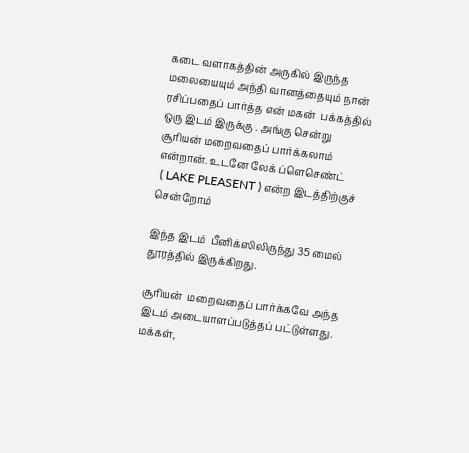கடை வளாகத்தின் அருகில் இருந்த மலையையும் அந்தி வானத்தையும் நான் ரசிப்பதைப் பார்த்த என் மகன்  பக்கத்தில் ஒரு இடம் இருக்கு . அங்கு சென்று
சூரியன் மறைவதைப் பார்க்கலாம் என்றான். உடனே லேக் ப்ளெசெண்ட்
 ( LAKE PLEASENT ) என்ற இடத்திற்குச் சென்றோம்

இந்த இடம்  பீனிக்ஸிலிருந்து 35 மைல் தூரத்தில் இருக்கிறது.

சூரியன்  மறைவதைப் பார்க்கவே அந்த இடம் அடையாளப்படுத்தப் பட்டுள்ளது. மக்கள்,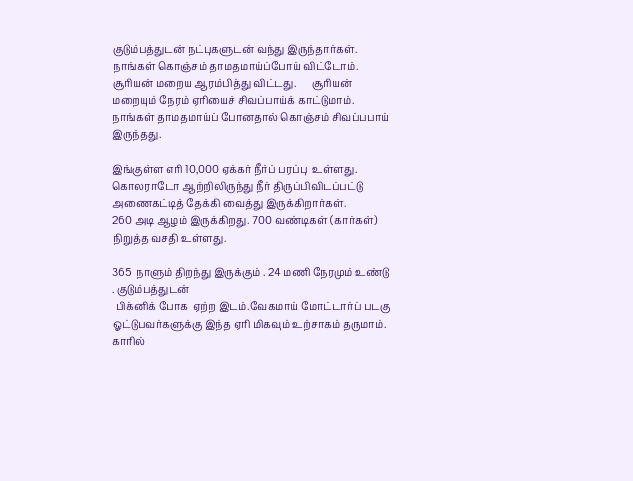குடும்பத்துடன் நட்புகளுடன் வந்து இருந்தார்கள். நாங்கள் கொஞ்சம் தாமதமாய்ப்போய் விட்டோம். சூரியன் மறைய ஆரம்பித்து விட்டது.      சூரியன் மறையும் நேரம் ஏரியைச் சிவப்பாய்க் காட்டுமாம். நாங்கள் தாமதமாய்ப் போனதால் கொஞ்சம் சிவப்பபாய்
இருந்தது.

இங்குள்ள எரி 10,000 ஏக்கர் நீர்ப் பரப்பு  உள்ளது. கொலராடோ ஆற்றிலிருந்து நீர் திருப்பிவிடப்பட்டு  அணைகட்டித் தேக்கி வைத்து இருக்கிறார்கள்.
260 அடி ஆழம் இருக்கிறது. 700 வண்டிகள் (கார்கள்) நிறுத்த வசதி உள்ளது.

365  நாளும் திறந்து இருக்கும் . 24 மணி நேரமும் உண்டு . குடும்பத்துடன்
 பிக்னிக் போக  ஏற்ற இடம்.வேகமாய் மோட்டார்ப் படகு ஓட்டுபவர்களுக்கு இந்த ஏரி மிகவும் உற்சாகம் தருமாம். காரில்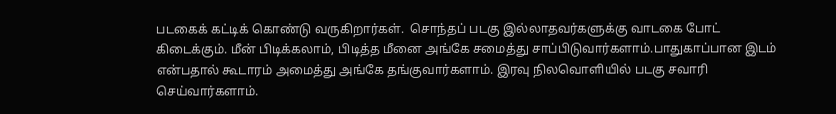படகைக் கட்டிக் கொண்டு வருகிறார்கள்.  சொந்தப் படகு இல்லாதவர்களுக்கு வாடகை போட் கிடைக்கும். மீன் பிடிக்கலாம், பிடித்த மீனை அங்கே சமைத்து சாப்பிடுவார்களாம்.பாதுகாப்பான இடம் என்பதால் கூடாரம் அமைத்து அங்கே தங்குவார்களாம். இரவு நிலவொளியில் படகு சவாரி செய்வார்களாம்.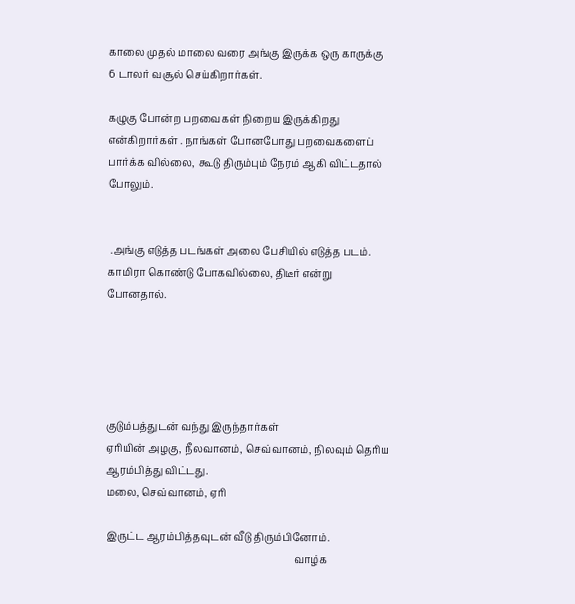காலை முதல் மாலை வரை அங்கு இருக்க ஒரு காருக்கு 6 டாலர் வசூல் செய்கிறார்கள்.

கழுகு போன்ற பறவைகள் நிறைய இருக்கிறது என்கிறார்கள் . நாங்கள் போனபோது பறவைகளைப் பார்க்க வில்லை,  கூடு திரும்பும் நேரம் ஆகி விட்டதால் போலும்.


 .அங்கு எடுத்த படங்கள் அலை பேசியில் எடுத்த படம். காமிரா கொண்டு போகவில்லை, திடீர் என்று போனதால்.





குடும்பத்துடன் வந்து இருந்தார்கள்
ஏரியின் அழகு, நீலவானம், செவ்வானம், நிலவும் தெரிய ஆரம்பித்து விட்டது.
மலை, செவ்வானம், ஏரி

இருட்ட ஆரம்பித்தவுடன் வீடு திரும்பினோம்.
                                                                           வாழ்க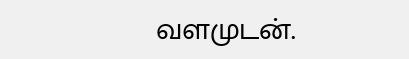வளமுடன்.